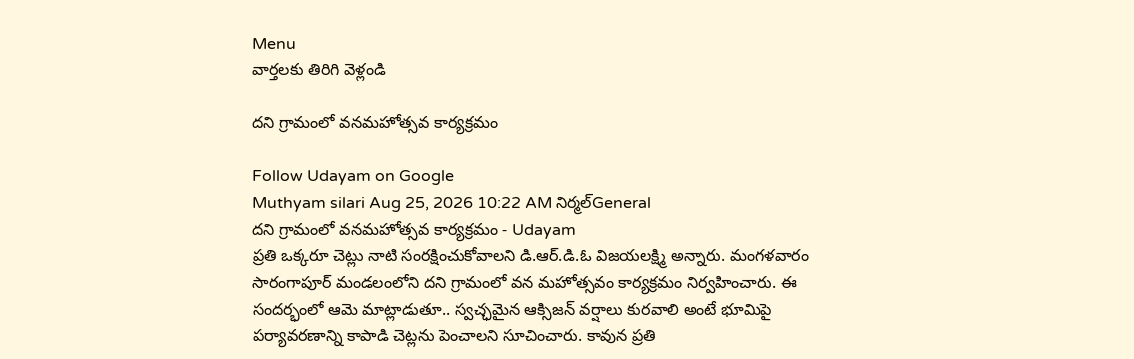Menu
వార్తలకు తిరిగి వెళ్లండి

దని గ్రామంలో వనమహోత్సవ కార్యక్రమం

Follow Udayam on Google
Muthyam silari Aug 25, 2026 10:22 AM నిర్మల్General
దని గ్రామంలో వనమహోత్సవ కార్యక్రమం - Udayam
ప్రతి ఒక్కరూ చెట్లు నాటి సంరక్షించుకోవాలని డి.ఆర్.డి.ఓ విజయలక్ష్మి అన్నారు. మంగళవారం సారంగాపూర్ మండలంలోని దని గ్రామంలో వన మహోత్సవం కార్యక్రమం నిర్వహించారు. ఈ సందర్భంలో ఆమె మాట్లాడుతూ.. స్వచ్ఛమైన ఆక్సిజన్ వర్షాలు కురవాలి అంటే భూమిపై పర్యావరణాన్ని కాపాడి చెట్లను పెంచాలని సూచించారు. కావున ప్రతి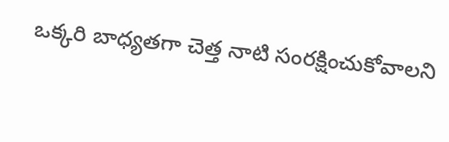ఒక్కరి బాధ్యతగా చెత్త నాటి సంరక్షించుకోవాలని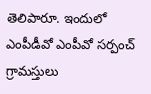తెలిపారూ. ఇందులో ఎంపీడీవో ఎంపీవో సర్పంచ్ గ్రామస్తులు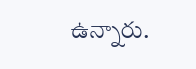ఉన్నారు.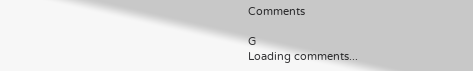Comments

G
Loading comments...